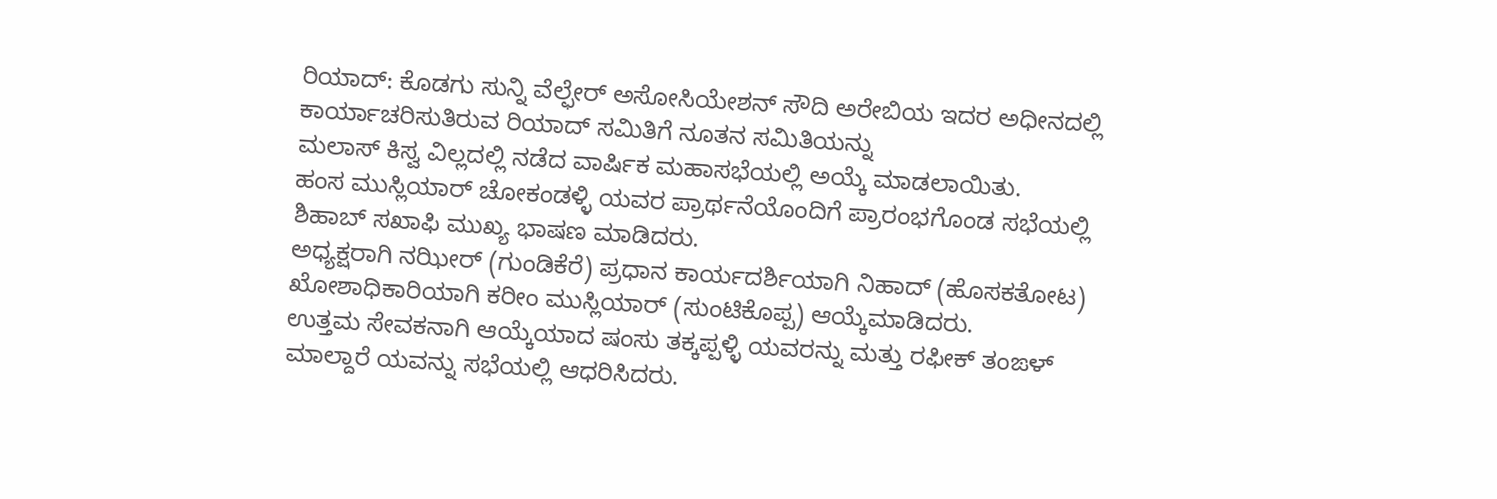ರಿಯಾದ್: ಕೊಡಗು ಸುನ್ನಿ ವೆಲ್ಫೇರ್ ಅಸೋಸಿಯೇಶನ್ ಸೌದಿ ಅರೇಬಿಯ ಇದರ ಅಧೀನದಲ್ಲಿ ಕಾರ್ಯಾಚರಿಸುತಿರುವ ರಿಯಾದ್ ಸಮಿತಿಗೆ ನೂತನ ಸಮಿತಿಯನ್ನು
ಮಲಾಸ್ ಕಿಸ್ವ ವಿಲ್ಲದಲ್ಲಿ ನಡೆದ ವಾರ್ಷಿಕ ಮಹಾಸಭೆಯಲ್ಲಿ ಅಯ್ಕೆ ಮಾಡಲಾಯಿತು.
ಹಂಸ ಮುಸ್ಲಿಯಾರ್ ಚೋಕಂಡಳ್ಳಿ ಯವರ ಪ್ರಾರ್ಥನೆಯೊಂದಿಗೆ ಪ್ರಾರಂಭಗೊಂಡ ಸಭೆಯಲ್ಲಿ ಶಿಹಾಬ್ ಸಖಾಫಿ ಮುಖ್ಯ ಭಾಷಣ ಮಾಡಿದರು.
ಅಧ್ಯಕ್ಷರಾಗಿ ನಝೀರ್ (ಗುಂಡಿಕೆರೆ) ಪ್ರಧಾನ ಕಾರ್ಯದರ್ಶಿಯಾಗಿ ನಿಹಾದ್ (ಹೊಸಕತೋಟ) ಖೋಶಾಧಿಕಾರಿಯಾಗಿ ಕರೀಂ ಮುಸ್ಲಿಯಾರ್ (ಸುಂಟಿಕೊಪ್ಪ) ಆಯ್ಕೆಮಾಡಿದರು.
ಉತ್ತಮ ಸೇವಕನಾಗಿ ಆಯ್ಕೆಯಾದ ಷಂಸು ತಕ್ಕಪ್ಪಳ್ಳಿ ಯವರನ್ನು ಮತ್ತು ರಫೀಕ್ ತಂಙಳ್ ಮಾಲ್ದಾರೆ ಯವನ್ನು ಸಭೆಯಲ್ಲಿ ಆಧರಿಸಿದರು.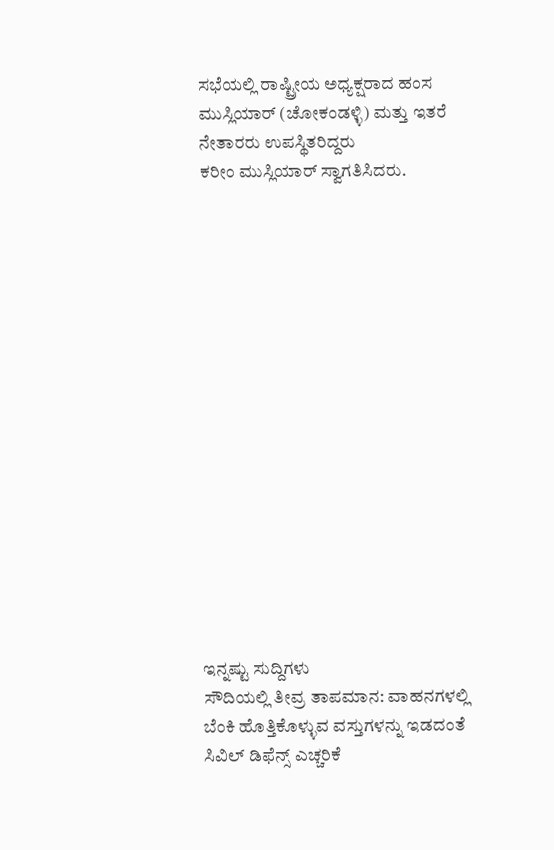ಸಭೆಯಲ್ಲಿ ರಾಷ್ಟ್ರೀಯ ಅಧ್ಯಕ್ಷರಾದ ಹಂಸ ಮುಸ್ಲಿಯಾರ್ (ಚೋಕಂಡಳ್ಳಿ) ಮತ್ತು ಇತರೆ ನೇತಾರರು ಉಪಸ್ಥಿತರಿದ್ದರು
ಕರೀಂ ಮುಸ್ಲಿಯಾರ್ ಸ್ವಾಗತಿಸಿದರು.
















ಇನ್ನಷ್ಟು ಸುದ್ದಿಗಳು
ಸೌದಿಯಲ್ಲಿ ತೀವ್ರ ತಾಪಮಾನ: ವಾಹನಗಳಲ್ಲಿ ಬೆಂಕಿ ಹೊತ್ತಿಕೊಳ್ಳುವ ವಸ್ತುಗಳನ್ನು ಇಡದಂತೆ ಸಿವಿಲ್ ಡಿಫೆನ್ಸ್ ಎಚ್ಚರಿಕೆ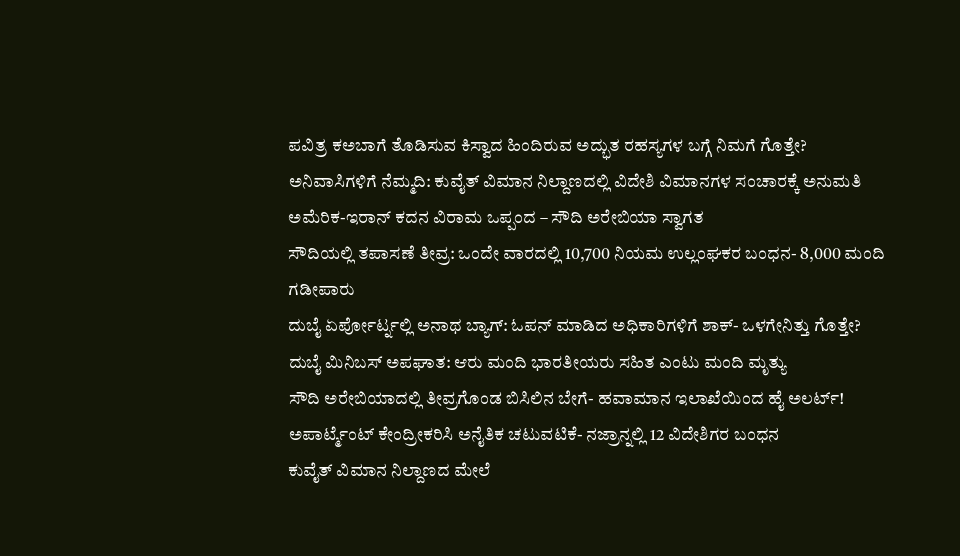ಪವಿತ್ರ ಕಅಬಾಗೆ ತೊಡಿಸುವ ಕಿಸ್ವಾದ ಹಿಂದಿರುವ ಅದ್ಭುತ ರಹಸ್ಯಗಳ ಬಗ್ಗೆ ನಿಮಗೆ ಗೊತ್ತೇ?
ಅನಿವಾಸಿಗಳಿಗೆ ನೆಮ್ಮದಿ: ಕುವೈತ್ ವಿಮಾನ ನಿಲ್ದಾಣದಲ್ಲಿ ವಿದೇಶಿ ವಿಮಾನಗಳ ಸಂಚಾರಕ್ಕೆ ಅನುಮತಿ
ಅಮೆರಿಕ-ಇರಾನ್ ಕದನ ವಿರಾಮ ಒಪ್ಪಂದ – ಸೌದಿ ಅರೇಬಿಯಾ ಸ್ವಾಗತ
ಸೌದಿಯಲ್ಲಿ ತಪಾಸಣೆ ತೀವ್ರ: ಒಂದೇ ವಾರದಲ್ಲಿ 10,700 ನಿಯಮ ಉಲ್ಲಂಘಕರ ಬಂಧನ- 8,000 ಮಂದಿ ಗಡೀಪಾರು
ದುಬೈ ಏರ್ಪೋರ್ಟ್ನಲ್ಲಿ ಅನಾಥ ಬ್ಯಾಗ್: ಓಪನ್ ಮಾಡಿದ ಅಧಿಕಾರಿಗಳಿಗೆ ಶಾಕ್- ಒಳಗೇನಿತ್ತು ಗೊತ್ತೇ?
ದುಬೈ ಮಿನಿಬಸ್ ಅಪಘಾತ: ಆರು ಮಂದಿ ಭಾರತೀಯರು ಸಹಿತ ಎಂಟು ಮಂದಿ ಮೃತ್ಯು
ಸೌದಿ ಅರೇಬಿಯಾದಲ್ಲಿ ತೀವ್ರಗೊಂಡ ಬಿಸಿಲಿನ ಬೇಗೆ- ಹವಾಮಾನ ಇಲಾಖೆಯಿಂದ ಹೈ ಅಲರ್ಟ್!
ಅಪಾರ್ಟ್ಮೆಂಟ್ ಕೇಂದ್ರೀಕರಿಸಿ ಅನೈತಿಕ ಚಟುವಟಿಕೆ- ನಜ್ರಾನ್ನಲ್ಲಿ 12 ವಿದೇಶಿಗರ ಬಂಧನ
ಕುವೈತ್ ವಿಮಾನ ನಿಲ್ದಾಣದ ಮೇಲೆ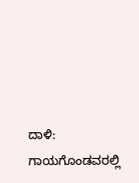ದಾಳಿ: ಗಾಯಗೊಂಡವರಲ್ಲಿ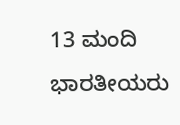13 ಮಂದಿ ಭಾರತೀಯರು